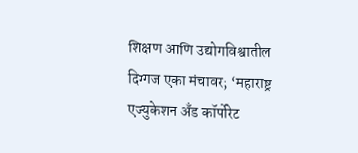शिक्षण आणि उद्योगविश्वातील दिग्गज एका मंचावर; ‘महाराष्ट्र एज्युकेशन अँड कॉर्पोरेट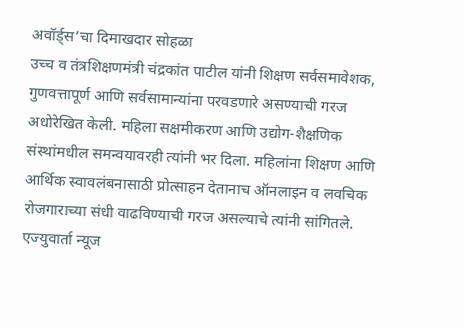अवॉर्ड्स’चा दिमाखदार सोहळा
उच्च व तंत्रशिक्षणमंत्री चंद्रकांत पाटील यांनी शिक्षण सर्वसमावेशक, गुणवत्तापूर्ण आणि सर्वसामान्यांना परवडणारे असण्याची गरज अधोरेखित केली. महिला सक्षमीकरण आणि उद्योग-शैक्षणिक संस्थांमधील समन्वयावरही त्यांनी भर दिला. महिलांना शिक्षण आणि आर्थिक स्वावलंबनासाठी प्रोत्साहन देतानाच ऑनलाइन व लवचिक रोजगाराच्या संधी वाढविण्याची गरज असल्याचे त्यांनी सांगितले.
एज्युवार्ता न्यूज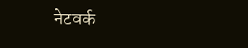नेटवर्क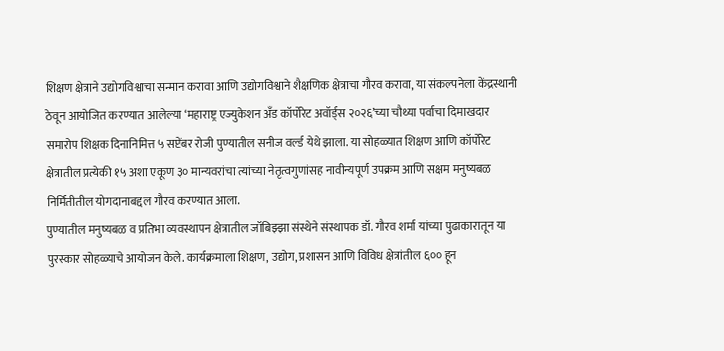शिक्षण क्षेत्राने उद्योगविश्वाचा सन्मान करावा आणि उद्योगविश्वाने शैक्षणिक क्षेत्राचा गौरव करावा, या संकल्पनेला केंद्रस्थानी ठेवून आयोजित करण्यात आलेल्या ‘महाराष्ट्र एज्युकेशन अँड कॉर्पोरेट अवॉर्ड्स २०२६’च्या चौथ्या पर्वाचा दिमाखदार समारोप शिक्षक दिनानिमित्त ५ सप्टेंबर रोजी पुण्यातील सनीज वर्ल्ड येथे झाला. या सोहळ्यात शिक्षण आणि कॉर्पोरेट क्षेत्रातील प्रत्येकी १५ अशा एकूण ३० मान्यवरांचा त्यांच्या नेतृत्वगुणांसह नावीन्यपूर्ण उपक्रम आणि सक्षम मनुष्यबळ निर्मितीतील योगदानाबद्दल गौरव करण्यात आला.
पुण्यातील मनुष्यबळ व प्रतिभा व्यवस्थापन क्षेत्रातील जॉबिझ्झा संस्थेने संस्थापक डॉ. गौरव शर्मा यांच्या पुढाकारातून या पुरस्कार सोहळ्याचे आयोजन केले. कार्यक्रमाला शिक्षण, उद्योग, प्रशासन आणि विविध क्षेत्रांतील ६०० हून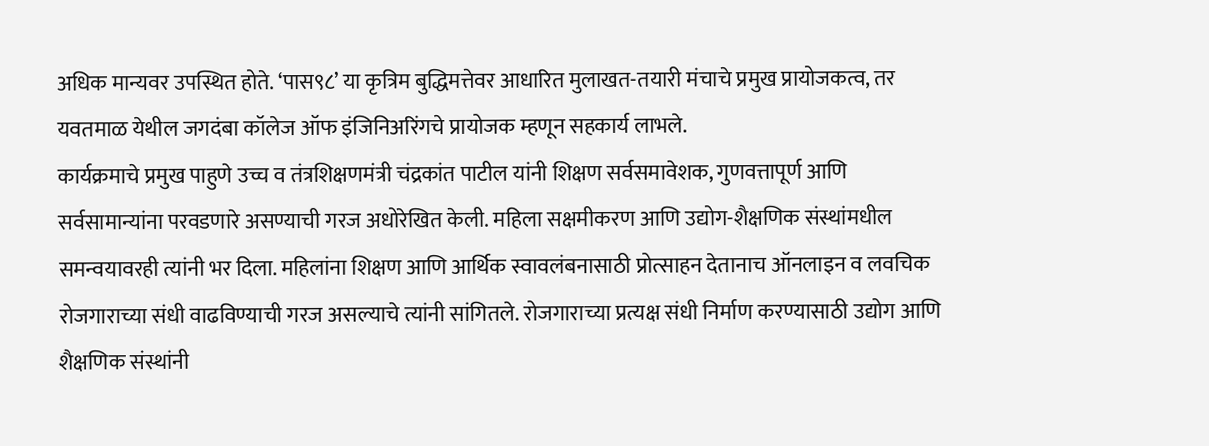अधिक मान्यवर उपस्थित होते. ‘पास९८’ या कृत्रिम बुद्धिमत्तेवर आधारित मुलाखत-तयारी मंचाचे प्रमुख प्रायोजकत्व, तर यवतमाळ येथील जगदंबा कॉलेज ऑफ इंजिनिअरिंगचे प्रायोजक म्हणून सहकार्य लाभले.
कार्यक्रमाचे प्रमुख पाहुणे उच्च व तंत्रशिक्षणमंत्री चंद्रकांत पाटील यांनी शिक्षण सर्वसमावेशक, गुणवत्तापूर्ण आणि सर्वसामान्यांना परवडणारे असण्याची गरज अधोरेखित केली. महिला सक्षमीकरण आणि उद्योग-शैक्षणिक संस्थांमधील समन्वयावरही त्यांनी भर दिला. महिलांना शिक्षण आणि आर्थिक स्वावलंबनासाठी प्रोत्साहन देतानाच ऑनलाइन व लवचिक रोजगाराच्या संधी वाढविण्याची गरज असल्याचे त्यांनी सांगितले. रोजगाराच्या प्रत्यक्ष संधी निर्माण करण्यासाठी उद्योग आणि शैक्षणिक संस्थांनी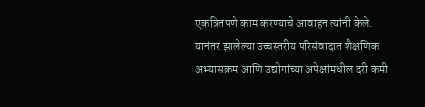एकत्रितपणे काम करण्याचे आवाहन त्यांनी केले.
यानंतर झालेल्या उच्चस्तरीय परिसंवादात शैक्षणिक अभ्यासक्रम आणि उद्योगांच्या अपेक्षांमधील दरी कमी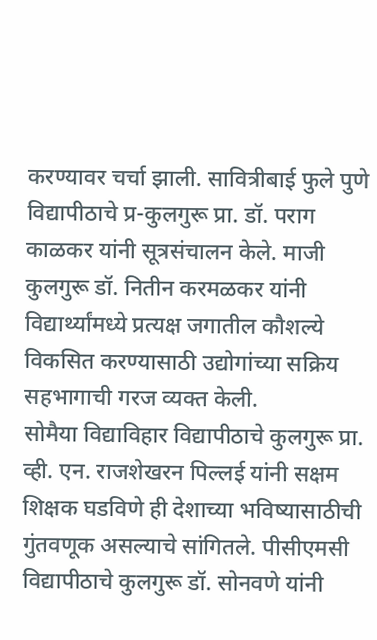करण्यावर चर्चा झाली. सावित्रीबाई फुले पुणे विद्यापीठाचे प्र-कुलगुरू प्रा. डॉ. पराग काळकर यांनी सूत्रसंचालन केले. माजी कुलगुरू डॉ. नितीन करमळकर यांनी विद्यार्थ्यांमध्ये प्रत्यक्ष जगातील कौशल्ये विकसित करण्यासाठी उद्योगांच्या सक्रिय सहभागाची गरज व्यक्त केली.
सोमैया विद्याविहार विद्यापीठाचे कुलगुरू प्रा. व्ही. एन. राजशेखरन पिल्लई यांनी सक्षम शिक्षक घडविणे ही देशाच्या भविष्यासाठीची गुंतवणूक असल्याचे सांगितले. पीसीएमसी विद्यापीठाचे कुलगुरू डॉ. सोनवणे यांनी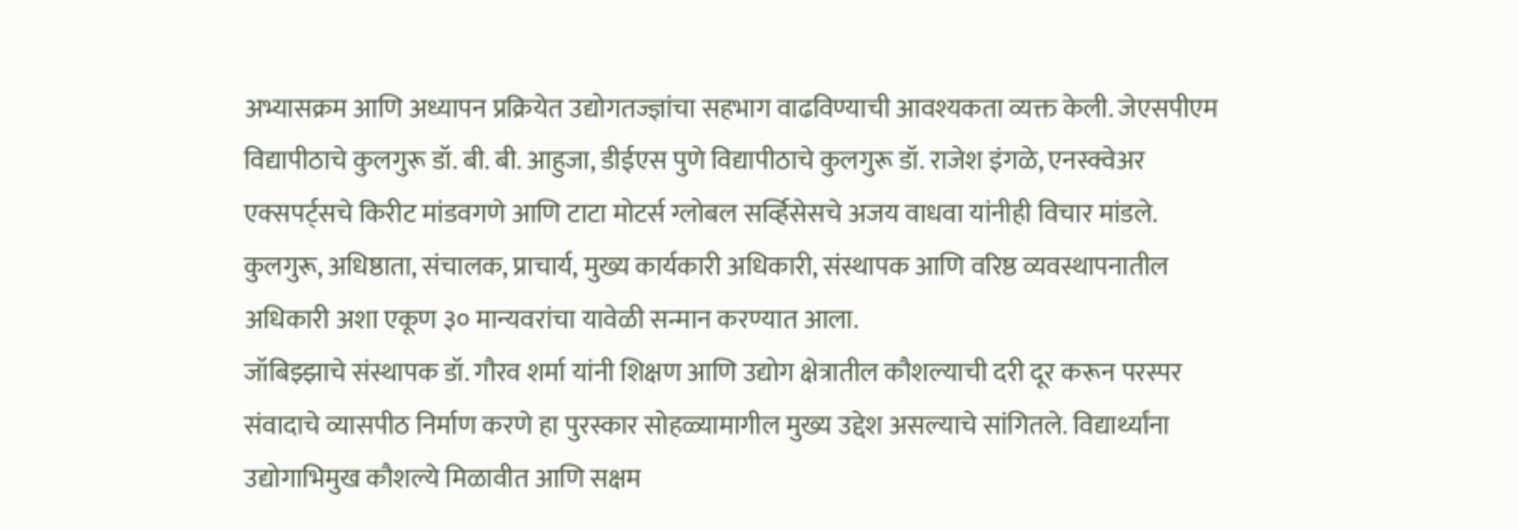अभ्यासक्रम आणि अध्यापन प्रक्रियेत उद्योगतज्ज्ञांचा सहभाग वाढविण्याची आवश्यकता व्यक्त केली. जेएसपीएम विद्यापीठाचे कुलगुरू डॉ. बी. बी. आहुजा, डीईएस पुणे विद्यापीठाचे कुलगुरू डॉ. राजेश इंगळे, एनस्क्वेअर एक्सपर्ट्सचे किरीट मांडवगणे आणि टाटा मोटर्स ग्लोबल सर्व्हिसेसचे अजय वाधवा यांनीही विचार मांडले.
कुलगुरू, अधिष्ठाता, संचालक, प्राचार्य, मुख्य कार्यकारी अधिकारी, संस्थापक आणि वरिष्ठ व्यवस्थापनातील अधिकारी अशा एकूण ३० मान्यवरांचा यावेळी सन्मान करण्यात आला.
जॉबिझ्झाचे संस्थापक डॉ. गौरव शर्मा यांनी शिक्षण आणि उद्योग क्षेत्रातील कौशल्याची दरी दूर करून परस्पर संवादाचे व्यासपीठ निर्माण करणे हा पुरस्कार सोहळ्यामागील मुख्य उद्देश असल्याचे सांगितले. विद्यार्थ्यांना उद्योगाभिमुख कौशल्ये मिळावीत आणि सक्षम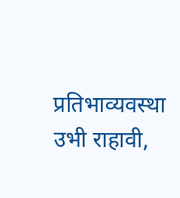प्रतिभाव्यवस्था उभी राहावी,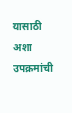यासाठी अशा उपक्रमांची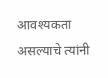आवश्यकता असल्याचे त्यांनी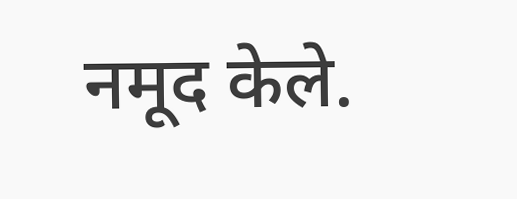नमूद केले.